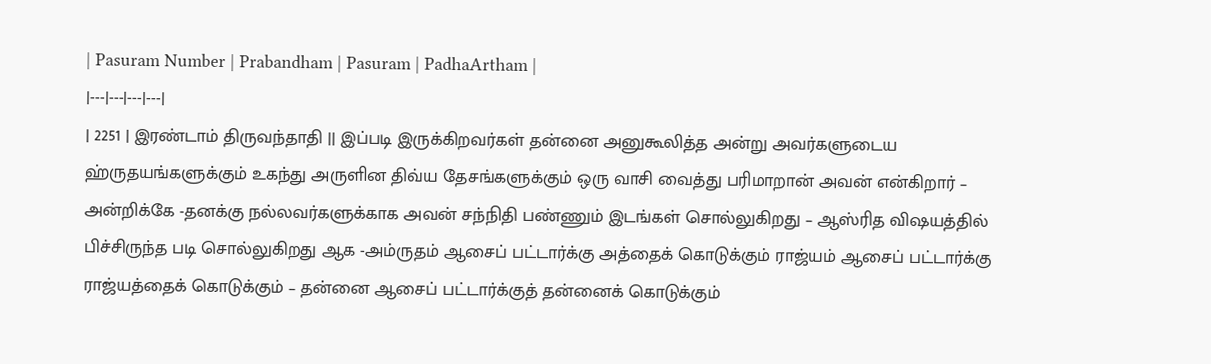| Pasuram Number | Prabandham | Pasuram | PadhaArtham |
|---|---|---|---|
| 2251 | இரண்டாம் திருவந்தாதி || இப்படி இருக்கிறவர்கள் தன்னை அனுகூலித்த அன்று அவர்களுடைய ஹ்ருதயங்களுக்கும் உகந்து அருளின திவ்ய தேசங்களுக்கும் ஒரு வாசி வைத்து பரிமாறான் அவன் என்கிறார் – அன்றிக்கே -தனக்கு நல்லவர்களுக்காக அவன் சந்நிதி பண்ணும் இடங்கள் சொல்லுகிறது – ஆஸ்ரித விஷயத்தில் பிச்சிருந்த படி சொல்லுகிறது ஆக -அம்ருதம் ஆசைப் பட்டார்க்கு அத்தைக் கொடுக்கும் ராஜ்யம் ஆசைப் பட்டார்க்கு ராஜ்யத்தைக் கொடுக்கும் – தன்னை ஆசைப் பட்டார்க்குத் தன்னைக் கொடுக்கும்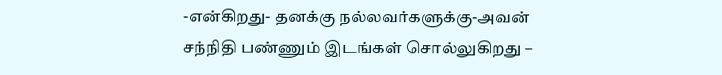-என்கிறது- தனக்கு நல்லவர்களுக்கு-அவன் சந்நிதி பண்ணும் இடங்கள் சொல்லுகிறது –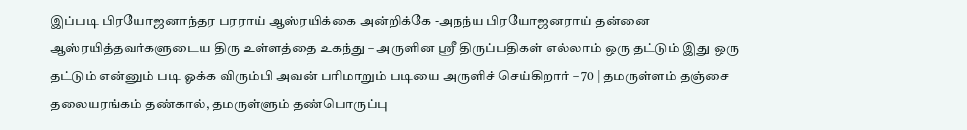இப்படி பிரயோஜனாந்தர பரராய் ஆஸ்ரயிக்கை அன்றிக்கே -அநந்ய பிரயோஜனராய் தன்னை ஆஸ்ரயித்தவர்களுடைய திரு உள்ளத்தை உகந்து – அருளின ஸ்ரீ திருப்பதிகள் எல்லாம் ஒரு தட்டும் இது ஒரு தட்டும் என்னும் படி ஓக்க விரும்பி அவன் பரிமாறும் படியை அருளிச் செய்கிறார் – 70 | தமருள்ளம் தஞ்சை தலையரங்கம் தண்கால், தமருள்ளும் தண்பொருப்பு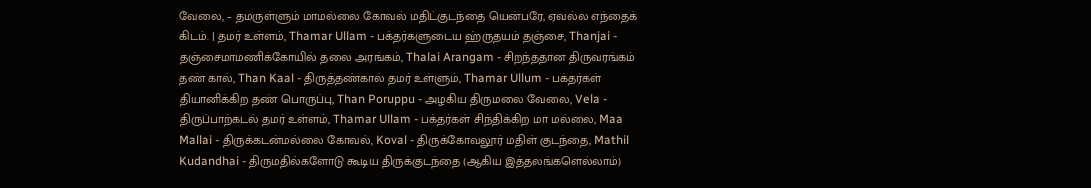வேலை, – தமருள்ளும் மாமல்லை கோவல் மதிட்குடந்தை யென்பரே, ஏவல்ல எந்தைக் கிடம். | தமர் உள்ளம், Thamar Ullam - பக்தர்களுடைய ஹ்ருதயம் தஞ்சை, Thanjai - தஞ்சைமாமணிக்கோயில் தலை அரங்கம், Thalai Arangam - சிறந்ததான திருவரங்கம் தண் கால், Than Kaal - திருத்தண்கால் தமர் உள்ளும், Thamar Ullum - பக்தர்கள் தியானிக்கிற தண் பொருப்பு, Than Poruppu - அழகிய திருமலை வேலை, Vela - திருப்பாற்கடல் தமர் உள்ளம், Thamar Ullam - பக்தர்கள் சிந்திக்கிற மா மல்லை, Maa Mallai - திருக்கடன்மல்லை கோவல், Koval - திருக்கோவலூர் மதிள் குடந்தை, Mathil Kudandhai - திருமதில்களோடு கூடிய திருக்குடந்தை (ஆகிய இத்தலங்களெல்லாம்)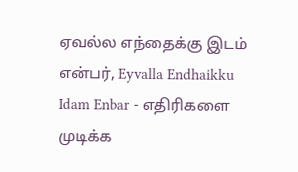ஏவல்ல எந்தைக்கு இடம் என்பர், Eyvalla Endhaikku Idam Enbar - எதிரிகளை முடிக்க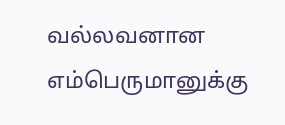வல்லவனான எம்பெருமானுக்கு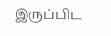இருப்பிட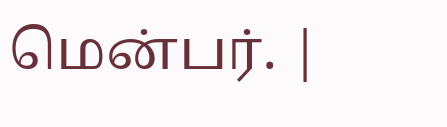மென்பர். |